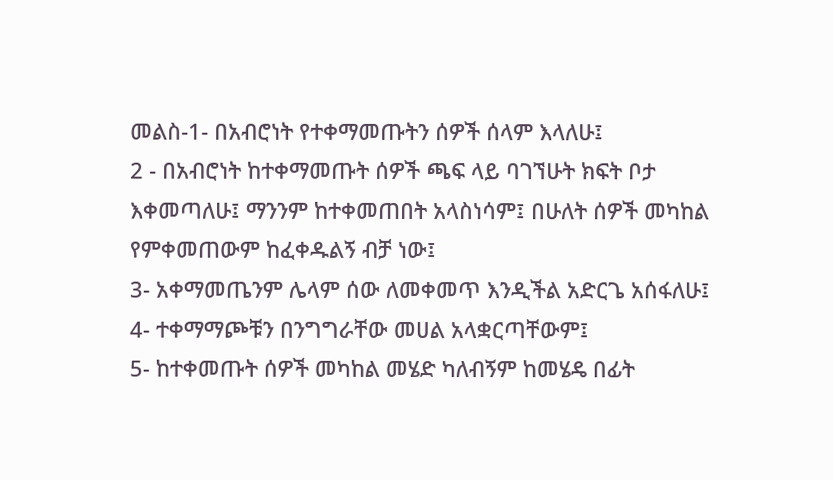መልስ-1- በአብሮነት የተቀማመጡትን ሰዎች ሰላም እላለሁ፤
2 - በአብሮነት ከተቀማመጡት ሰዎች ጫፍ ላይ ባገኘሁት ክፍት ቦታ እቀመጣለሁ፤ ማንንም ከተቀመጠበት አላስነሳም፤ በሁለት ሰዎች መካከል የምቀመጠውም ከፈቀዱልኝ ብቻ ነው፤
3- አቀማመጤንም ሌላም ሰው ለመቀመጥ እንዲችል አድርጌ አሰፋለሁ፤
4- ተቀማማጮቹን በንግግራቸው መሀል አላቋርጣቸውም፤
5- ከተቀመጡት ሰዎች መካከል መሄድ ካለብኝም ከመሄዴ በፊት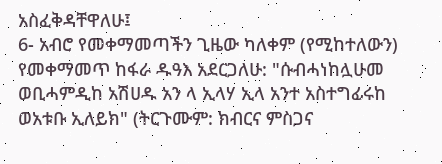አስፈቅዳቸዋለሁ፤
6- አብሮ የመቀማመጣችን ጊዜው ካለቀም (የሚከተለውን) የመቀማመጥ ከፋራ ዱዓእ አደርጋለሁ: "ሱብሓነከሏሁመ ወቢሓምዲከ አሽሀዱ አን ላ ኢላሃ ኢላ አንተ አስተግፊሩከ ወአቱቡ ኢለይክ" (ትርጉሙም: ክብርና ምስጋና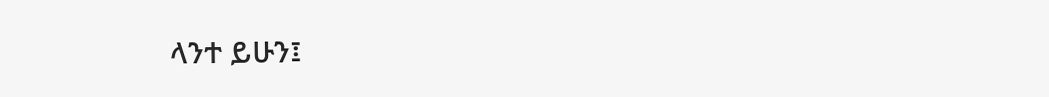ላንተ ይሁን፤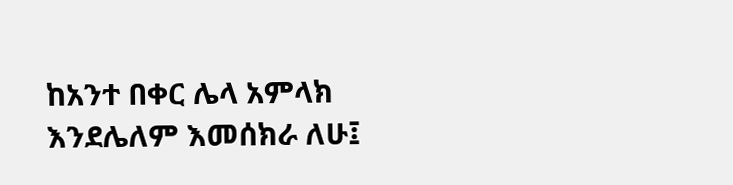ከአንተ በቀር ሌላ አምላክ እንደሌለም እመሰክራ ለሁ፤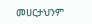መሀርታህንም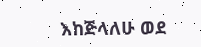እከጅላለሁ ወደ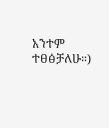አንተም ተፀፅቻለሁ።)